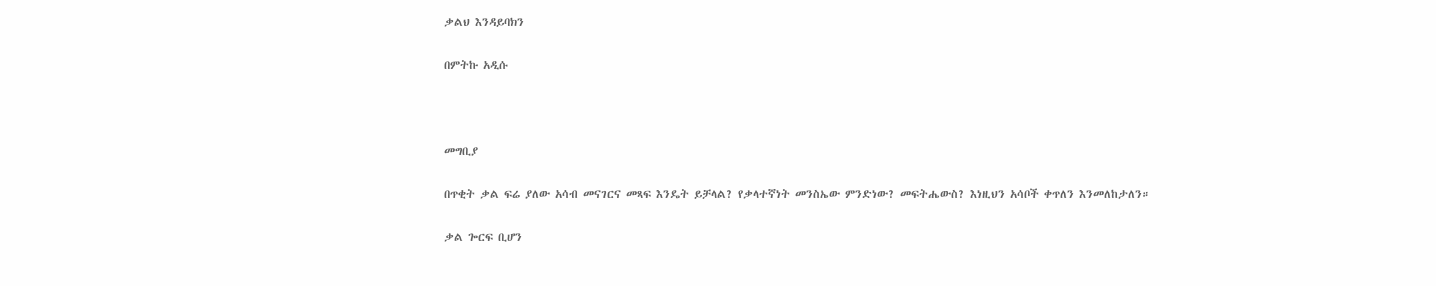ቃልህ እንዳይባክን

በምትኩ አዲሱ



መግቢያ

በጥቂት ቃል ፍሬ ያለው አሳብ መናገርና መጻፍ እንዴት ይቻላል? የቃላተኛነት መንስኤው ምንድነው? መፍትሔውስ? እነዚህን አሳቦች ቀጥለን እንመለከታለን።

ቃል ጐርፍ ቢሆን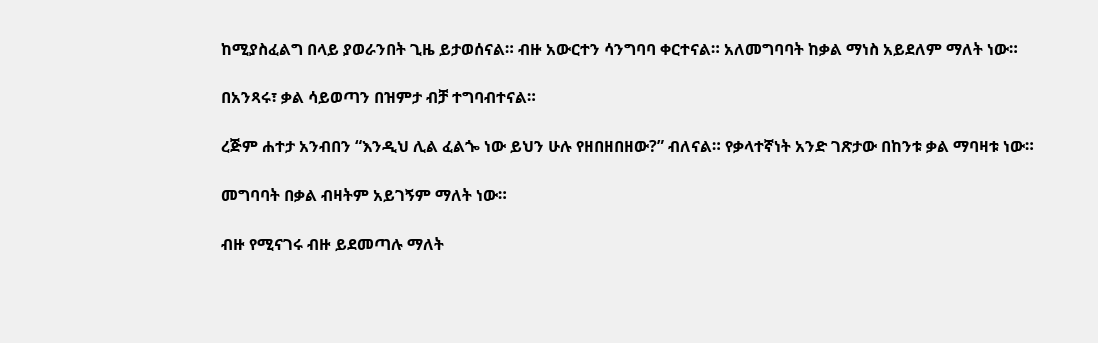ከሚያስፈልግ በላይ ያወራንበት ጊዜ ይታወሰናል። ብዙ አውርተን ሳንግባባ ቀርተናል። አለመግባባት ከቃል ማነስ አይደለም ማለት ነው።

በአንጻሩ፣ ቃል ሳይወጣን በዝምታ ብቻ ተግባብተናል።

ረጅም ሐተታ አንብበን “እንዲህ ሊል ፈልጐ ነው ይህን ሁሉ የዘበዘበዘው?” ብለናል። የቃላተኛነት አንድ ገጽታው በከንቱ ቃል ማባዛቱ ነው።

መግባባት በቃል ብዛትም አይገኝም ማለት ነው።

ብዙ የሚናገሩ ብዙ ይደመጣሉ ማለት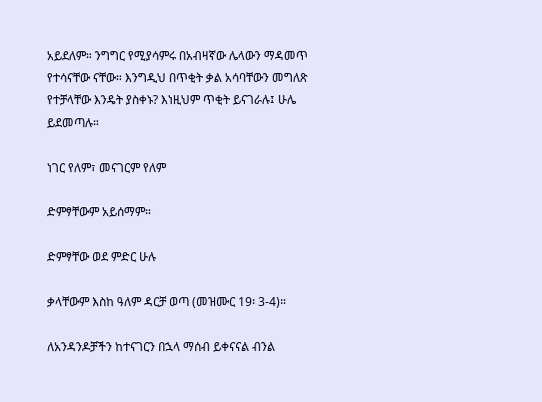አይደለም። ንግግር የሚያሳምሩ በአብዛኛው ሌላውን ማዳመጥ የተሳናቸው ናቸው። እንግዲህ በጥቂት ቃል አሳባቸውን መግለጽ የተቻላቸው እንዴት ያስቀኑ? እነዚህም ጥቂት ይናገራሉ፤ ሁሌ ይደመጣሉ።

ነገር የለም፣ መናገርም የለም

ድምፃቸውም አይሰማም።

ድምፃቸው ወደ ምድር ሁሉ

ቃላቸውም እስከ ዓለም ዳርቻ ወጣ (መዝሙር 19፡ 3-4)።

ለአንዳንዶቻችን ከተናገርን በኋላ ማሰብ ይቀናናል ብንል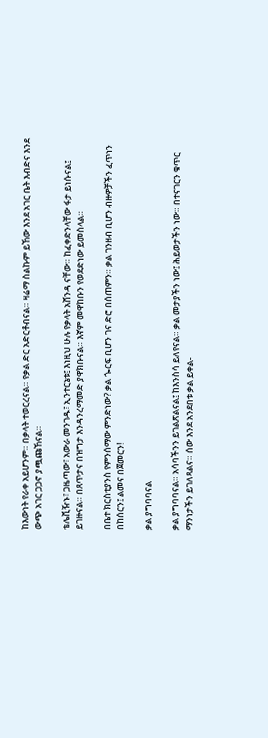ከእውነት የራቀ አይሆንም። በቃላት ተወርረናል። የቃል ድር አድርቶብናል። ዛሬማ ስልኩም ይኸው እንደ አገር ቤት እብድና እንደ ውጭ አገር ጋጋኖ ያጯጩኸናል።

ቴሌቪዥኑ፣ ጋዜጣው፣ አውራ መንገዱ፣ ኢንተርኔቱ፤ እነዚህ ሁሉ የቃላት አሸንዳ ናቸው። ከፈቀድንላቸው ፋታ ይነሱናል፤ ይገዙናል። በጸጥታና በዝግታ እንዳንረማመድ ያዋክቡናል። እኛም መዋከቡን የወደድነው ይመስላል።

በቤተ ክርስቲያንስ የምንሰማው ምንድነው? ቃል ጐርፍ ቢሆን ገና ድሮ በሰጠምን። ቃል ገንዘብ ቢሆን ብዙዎቻችን ፈጥነን በከሰርን፤ ልመና በጀመርን!

ቃል ያግባባናል

ቃል ያግባባናል። አሳባችንን ይገልጽልናል፤ ከእንስሳ ይለየናል። ቃል መታያችን ነው፤ ሕይወታችን ነው። በተናገርን ቁጥር ማንነታችን ይገለጻልና። ሰው እንደ አንደበቱ ቃል ይቀል-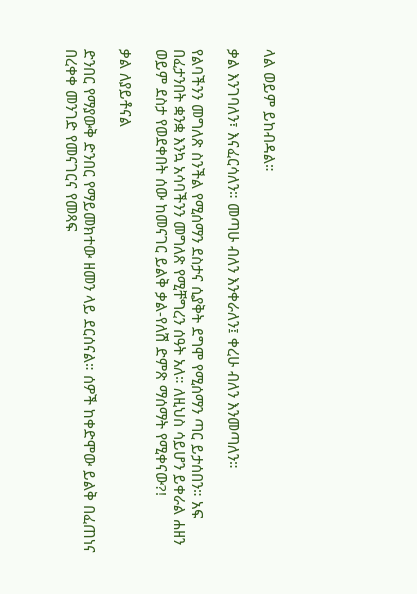ላል ወይም ይከብዳል።

ቃል እንገባለን፣ እናፈርሳለን። መጣሁ ብለን እንቀራለን፤ ቀረሁ ብለን እንመጣለን።

የልባችንን መግለጽ ስንችል የሚሰማን ደስታና ሲያቅት ደግሞ የሚሰማን ጣር ይታሰበን። አፍ በፈታንበት ቋንቋ እንኳ አሳባችንን መግለጽ የሚቸግረን ሰዓት አለ። ለዚህስ ሳይሆን ይቀራል ሐዘን ወይም ደስታ የወደቀበት ሰው ከመናገር ይልቅ ቃል-የለሽ ድምጽ ማሰማት የሚቀናው?!

ቃል ለያይቶናል

ድንበር የማያውቅ ድንበር የማይመክተው ዘመን ላይ ደርሰናል። ሰዎች ከቀድሞው ይልቅ በፈጠነና በረቀቀ መንገድ የመናገርና የመጻፍ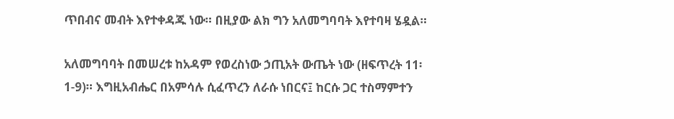ጥበብና መብት እየተቀዳጁ ነው። በዚያው ልክ ግን አለመግባባት እየተባዛ ሄዷል።

አለመግባባት በመሠረቱ ከአዳም የወረስነው ኃጢአት ውጤት ነው (ዘፍጥረት 11፡ 1-9)። እግዚአብሔር በአምሳሉ ሲፈጥረን ለራሱ ነበርና፤ ከርሱ ጋር ተስማምተን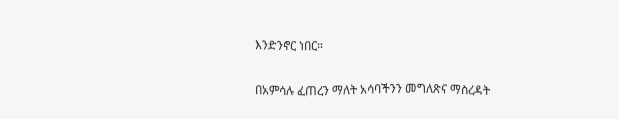እንድንኖር ነበር።

በአምሳሉ ፈጠረን ማለት አሳባችንን መግለጽና ማስረዳት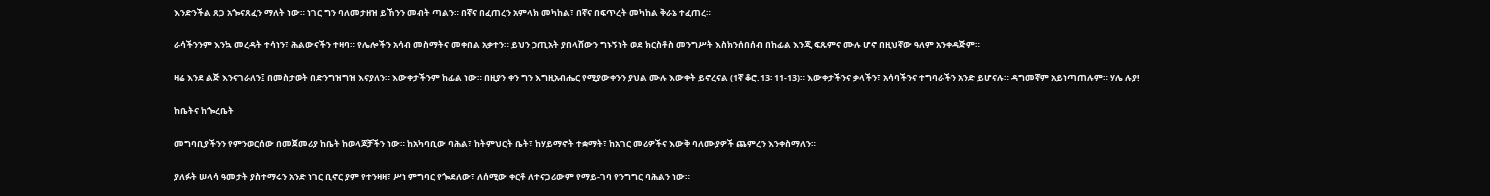እንድንችል ጸጋ አጐናጸፈን ማለት ነው። ነገር ግን ባለመታዘዝ ይኸንን መብት ጣልን። በኛና በፈጠረን አምላክ መካከል፣ በኛና በፍጥረት መካከል ቅራኔ ተፈጠረ።

ራሳችንንም እንኳ መረዳት ተሳነን፣ ሕልውናችን ተዛባ። የሌሎችን አሳብ መስማትና መቀበል አቃተን። ይህን ኃጢአት ያበላሸውን ግኑኝነት ወደ ክርስቶስ መንግሥት እስክንሰበሰብ በከፊል እንጂ ፍጹምና ሙሉ ሆኖ በዚህኛው ዓለም አንቀዳጅም።

ዛሬ እንደ ልጅ እንናገራለን፤ በመስታወት በድንግዝግዝ እናያለን። እውቀታችንም ከፊል ነው። በዚያን ቀን ግን እግዚአብሔር የሚያውቀንን ያህል ሙሉ እውቀት ይኖረናል (1ኛ ቆሮ.13፡ 11-13)። እውቀታችንና ቃላችን፣ አሳባችንና ተግባራችን አንድ ይሆናሉ። ዳግመኛም አይነጣጠሉም። ሃሌ ሉያ!

ከቤትና ከጐረቤት

መግባቢያችንን የምንወርሰው በመጀመሪያ ከቤት ከወላጆቻችን ነው። ከአካባቢው ባሕል፣ ከትምህርት ቤት፣ ከሃይማኖት ተቋማት፣ ከአገር መሪዎችና እውቅ ባለሙያዎች ጨምረን እንቀስማለን።

ያለፉት ሠላሳ ዓመታት ያስተማሩን አንድ ነገር ቢኖር ያም የተንዛዛ፣ ሥነ ምግባር የጐደለው፣ ለሰሚው ቀርቶ ለተናጋሪውም የማይ-ገባ የንግግር ባሕልን ነው።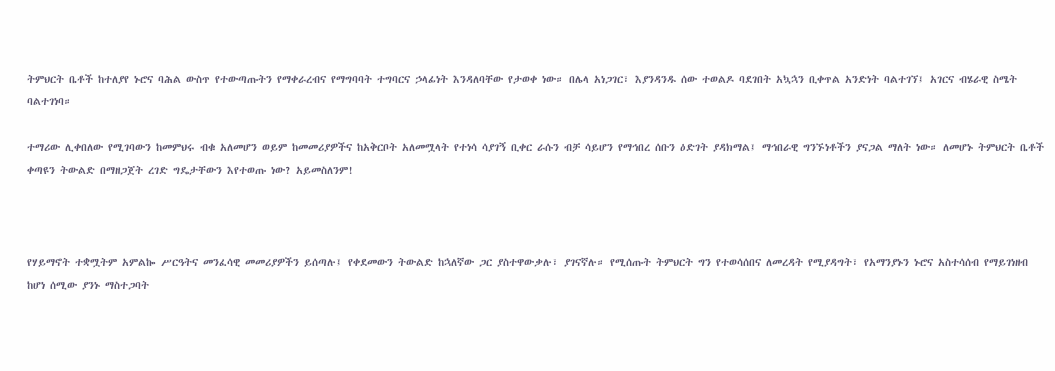ትምህርት ቤቶች ከተለያየ ኑሮና ባሕል ውስጥ የተውጣጡትን የማቀራረብና የማግባባት ተግባርና ኃላፊነት እንዳለባቸው የታወቀ ነው። በሌላ አነጋገር፣ እያንዳንዱ ሰው ተወልዶ ባደገበት አኳኋን ቢቀጥል አንድነት ባልተገኘ፤ አገርና ብሄራዊ ስሜት ባልተገነባ።

ተማሪው ሊቀበለው የሚገባውን ከመምህሩ ብቁ አለመሆን ወይም ከመመሪያዎችና ከአቅርቦት አለመሟላት የተነሳ ሳያገኝ ቢቀር ራሱን ብቻ ሳይሆን የማኅበረ ሰቡን ዕድገት ያዳክማል፤ ማኅበራዊ ግንኙነቶችን ያናጋል ማለት ነው። ለመሆኑ ትምህርት ቤቶች ቀጣዩን ትውልድ በማዘጋጀት ረገድ ግዴታቸውን እየተወጡ ነው? አይመስለንም!



የሃይማኖት ተቋሟትም አምልኰ ሥርዓትና መንፈሳዊ መመሪያዎችን ይሰጣሉ፤ የቀደመውን ትውልድ ከኋለኛው ጋር ያስተዋውቃሉ፣ ያገናኛሉ። የሚሰጡት ትምህርት ግን የተወሳሰበና ለመረዳት የሚያዳግት፣ የአማንያኑን ኑሮና አስተሳሰብ የማይገነዘብ ከሆነ ሰሚው ያንኑ ማስተጋባት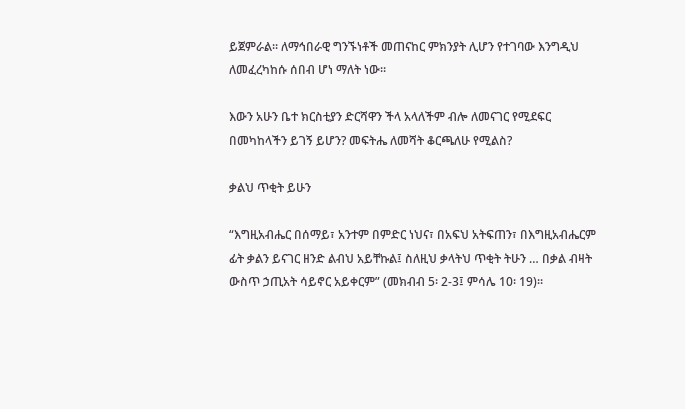ይጀምራል። ለማኅበራዊ ግንኙነቶች መጠናከር ምክንያት ሊሆን የተገባው እንግዲህ ለመፈረካከሱ ሰበብ ሆነ ማለት ነው።

እውን አሁን ቤተ ክርስቲያን ድርሻዋን ችላ አላለችም ብሎ ለመናገር የሚደፍር በመካከላችን ይገኝ ይሆን? መፍትሔ ለመሻት ቆርጫለሁ የሚልስ?

ቃልህ ጥቂት ይሁን

“እግዚአብሔር በሰማይ፣ አንተም በምድር ነህና፣ በአፍህ አትፍጠን፣ በእግዚአብሔርም ፊት ቃልን ይናገር ዘንድ ልብህ አይቸኩል፤ ስለዚህ ቃላትህ ጥቂት ትሁን … በቃል ብዛት ውስጥ ኃጢአት ሳይኖር አይቀርም” (መክብብ 5፡ 2-3፤ ምሳሌ 10፡ 19)።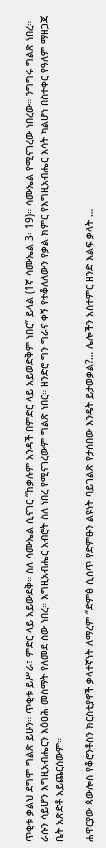ጥቂቱ ቃልህ ደግሞ ግልጽ ይሁን። ጥቂቱ ይሥራ፣ ምድር ላይ አይውደቅ። ስለ ሳሙኤል ሲናገር “ከቃሉም አንዳች በምድር ላይ አይወድቅም ነበር” ይላል (1ኛ ሳሙኤል 3፡ 19)። ሳሙኤል የሚናገረው ነበረው። ንግግሩ ግልጽ ነበረ። ራሱን ሳይሆን እግዚአብሔርን እዕዐሕ መስማት የለመደ ሰው ነበረ። እግዚአብሔር አብሮት ስለ ነበረ የሚናገረውም ግልጽ ነበር። ዘንድሮ ግን ግራና ቀኝ የተቆለለውን የቃል ክምር የእግዚአብሔር እሳት ካልሆነ በስተቀር የዓለም ማዘጋጃ ቤት አጽድቶ አይጨርሰውም።

ሐዋርያው ጳውሎስ የቆሮንቶስን ክርስቲያኖች ቃላተኛነት ለማረም “ድምፅ ሲሰጥ የድምፁን ልዩነት ባይገልጽ የታሰበው እንዴት ይታወቃል?… ሌሎችን አስተምር ዘንድ እልፍ ቃላት …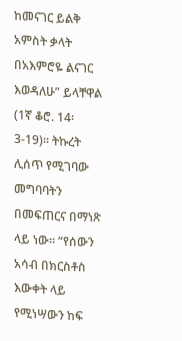ከመናገር ይልቅ አምስት ቃላት በአእምሮዬ ልናገር እወዳለሁ” ይላቸዋል (1ኛ ቆሮ. 14፡3-19)። ትኩረት ሊሰጥ የሚገባው መግባባትን በመፍጠርና በማነጽ ላይ ነው። “የሰውን አሳብ በክርስቶስ እውቀት ላይ የሚነሣውን ከፍ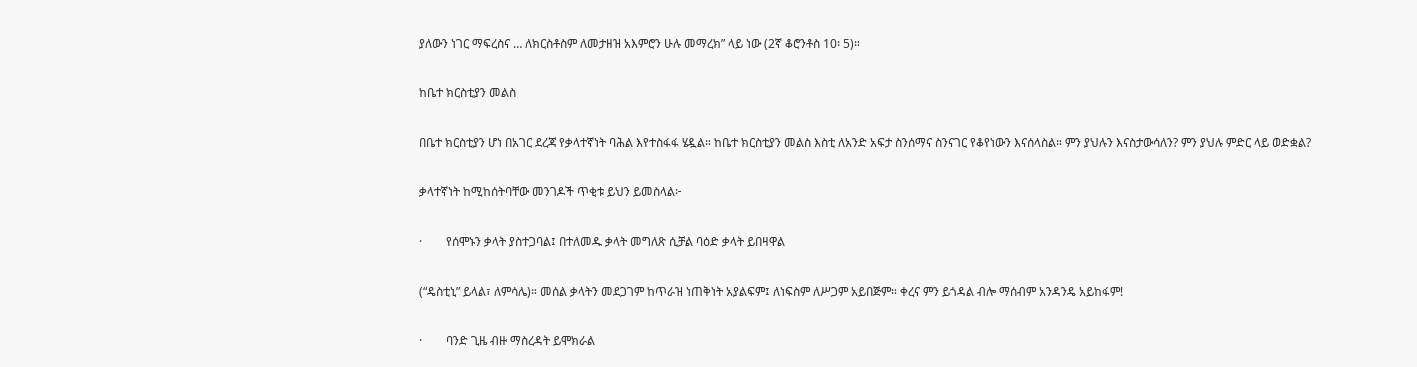ያለውን ነገር ማፍረስና … ለክርስቶስም ለመታዘዝ አእምሮን ሁሉ መማረክ” ላይ ነው (2ኛ ቆሮንቶስ 10፡ 5)።

ከቤተ ክርስቲያን መልስ

በቤተ ክርስቲያን ሆነ በአገር ደረጃ የቃላተኛነት ባሕል እየተስፋፋ ሄዷል። ከቤተ ክርስቲያን መልስ እስቲ ለአንድ አፍታ ስንሰማና ስንናገር የቆየነውን እናሰላስል። ምን ያህሉን እናስታውሳለን? ምን ያህሉ ምድር ላይ ወድቋል?

ቃላተኛነት ከሚከሰትባቸው መንገዶች ጥቂቱ ይህን ይመስላል፦

·        የሰሞኑን ቃላት ያስተጋባል፤ በተለመዱ ቃላት መግለጽ ሲቻል ባዕድ ቃላት ይበዛዋል

(“ዴስቲኒ” ይላል፣ ለምሳሌ)። መሰል ቃላትን መደጋገም ከጥራዝ ነጠቅነት አያልፍም፤ ለነፍስም ለሥጋም አይበጅም። ቀረና ምን ይጎዳል ብሎ ማሰብም አንዳንዴ አይከፋም!

·        ባንድ ጊዜ ብዙ ማስረዳት ይሞክራል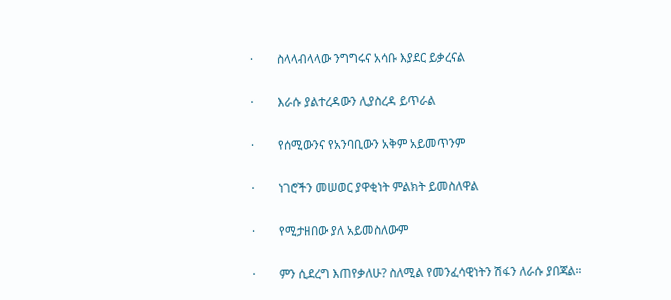·        ስላላብላላው ንግግሩና አሳቡ እያደር ይቃረናል

·        እራሱ ያልተረዳውን ሊያስረዳ ይጥራል

·        የሰሚውንና የአንባቢውን አቅም አይመጥንም

·        ነገሮችን መሠወር ያዋቂነት ምልክት ይመስለዋል

·        የሚታዘበው ያለ አይመስለውም

·        ምን ሲደረግ እጠየቃለሁ? ስለሚል የመንፈሳዊነትን ሽፋን ለራሱ ያበጃል።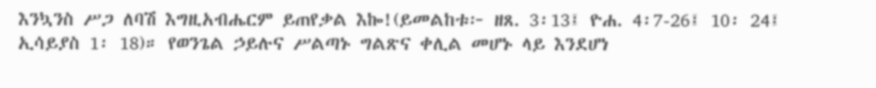እንኳንስ ሥጋ ለባሽ እግዚአብሔርም ይጠየቃል እኰ!(ይመልከቱ፦ ዘጸ. 3፡13፤ ዮሐ. 4፡7-26፤ 10፡ 24፤ ኢሳይያስ 1፡ 18)። የወንጌል ኃይሉና ሥልጣኑ ግልጽና ቀሊል መሆኑ ላይ እንደሆነ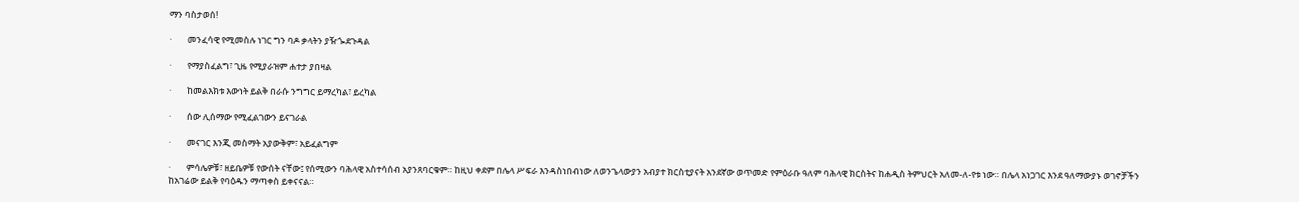ማን ባስታወሰ!

·        መንፈሳዊ የሚመስሉ ነገር ግን ባዶ ቃላትን ያዥጐደጉዳል

·        የማያስፈልግ፣ ጊዜ የሚያራዝም ሐተታ ያበዛል

·        ከመልእክቱ እውነት ይልቅ በራሱ ንግግር ይማረካል፣ ይረካል

·        ሰው ሊሰማው የሚፈልገውን ይናገራል

·        መናገር እንጂ መስማት አያውቅም፣ አይፈልግም

·        ምሳሌዎቹ፣ ዘይቤዎቹ የውሰት ናቸው፤ የሰሚውን ባሕላዊ አስተሳሰብ አያንጸባርቁም። ከዚህ ቀደም በሌላ ሥፍራ እንዳስነበብነው ለወንጌላውያን አብያተ ክርስቲያናት አንደኛው ወጥመድ የምዕራቡ ዓለም ባሕላዊ ክርስትና ከሐዲስ ትምህርት አለመ-ለ-የቱ ነው። በሌላ አነጋገር እንደ ዓለማውያኑ ወገኖቻችን ከአገሬው ይልቅ የባዕዱን ማጣቀስ ይቀናናል።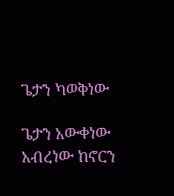ጌታን ካወቅነው

ጌታን አውቀነው አብረነው ከኖርን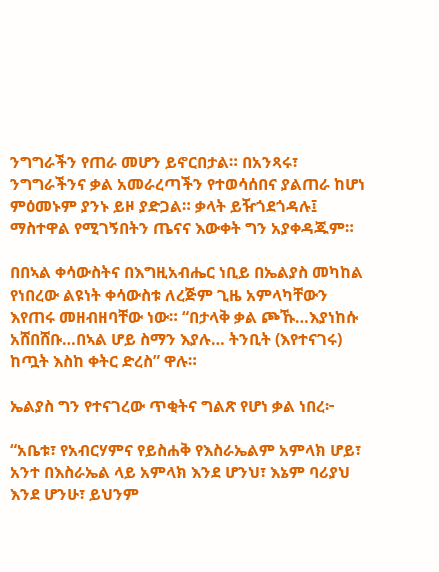ንግግራችን የጠራ መሆን ይኖርበታል። በአንጻሩ፣ ንግግራችንና ቃል አመራረጣችን የተወሳሰበና ያልጠራ ከሆነ ምዕመኑም ያንኑ ይዞ ያድጋል። ቃላት ይዥጎደጎዳሉ፤ ማስተዋል የሚገኝበትን ጤናና እውቀት ግን አያቀዳጁም።

በበኣል ቀሳውስትና በእግዚአብሔር ነቢይ በኤልያስ መካከል የነበረው ልዩነት ቀሳውስቱ ለረጅም ጊዜ አምላካቸውን እየጠሩ መዘብዘባቸው ነው። “በታላቅ ቃል ጮኹ…እያነከሱ አሸበሸቡ…በኣል ሆይ ስማን እያሉ… ትንቢት (እየተናገሩ) ከጧት እስከ ቀትር ድረስ” ዋሉ።

ኤልያስ ግን የተናገረው ጥቂትና ግልጽ የሆነ ቃል ነበረ፦

“አቤቱ፣ የአብርሃምና የይስሐቅ የእስራኤልም አምላክ ሆይ፣ አንተ በእስራኤል ላይ አምላክ እንደ ሆንህ፣ እኔም ባሪያህ እንደ ሆንሁ፣ ይህንም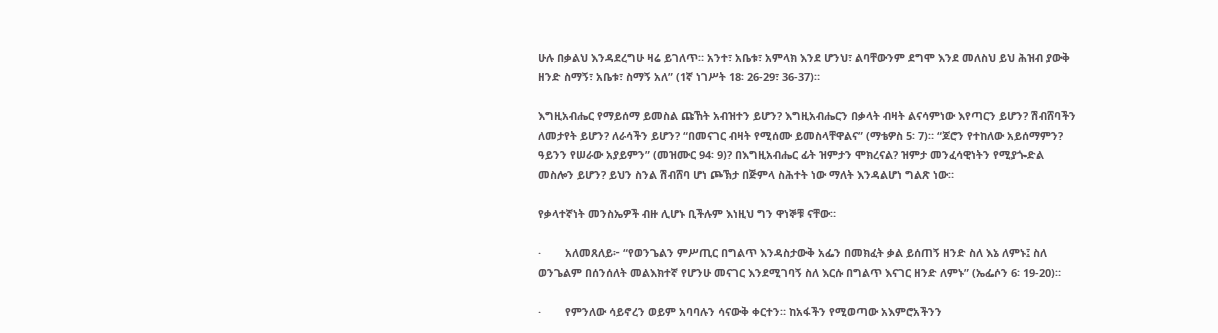ሁሉ በቃልህ እንዳደረግሁ ዛሬ ይገለጥ። አንተ፣ አቤቱ፣ አምላክ እንደ ሆንህ፣ ልባቸውንም ደግሞ እንደ መለስህ ይህ ሕዝብ ያውቅ ዘንድ ስማኝ፣ አቤቱ፣ ስማኝ አለ” (1ኛ ነገሥት 18፡ 26-29፣ 36-37)።

እግዚአብሔር የማይሰማ ይመስል ጩኸት አብዝተን ይሆን? እግዚአብሔርን በቃላት ብዛት ልናሳምነው እየጣርን ይሆን? ሽብሸባችን ለመታየት ይሆን? ለራሳችን ይሆን? “በመናገር ብዛት የሚሰሙ ይመስላቸዋልና” (ማቴዎስ 5፡ 7)። “ጆሮን የተከለው አይሰማምን? ዓይንን የሠራው አያይምን” (መዝሙር 94፡ 9)? በእግዚአብሔር ፊት ዝምታን ሞክረናል? ዝምታ መንፈሳዊነትን የሚያጐድል መስሎን ይሆን? ይህን ስንል ሽብሸባ ሆነ ጮኽታ በጅምላ ስሕተት ነው ማለት እንዳልሆነ ግልጽ ነው።

የቃላተኛነት መንስኤዎች ብዙ ሊሆኑ ቢችሉም እነዚህ ግን ዋነኞቹ ናቸው።

·        አለመጸለይ፦ “የወንጌልን ምሥጢር በግልጥ እንዳስታውቅ አፌን በመክፈት ቃል ይሰጠኝ ዘንድ ስለ እኔ ለምኑ፤ ስለ ወንጌልም በሰንሰለት መልእክተኛ የሆንሁ መናገር እንደሚገባኝ ስለ እርሱ በግልጥ እናገር ዘንድ ለምኑ” (ኤፌሶን 6፡ 19-20)።

·        የምንለው ሳይኖረን ወይም አባባሉን ሳናውቅ ቀርተን። ከአፋችን የሚወጣው አእምሮአችንን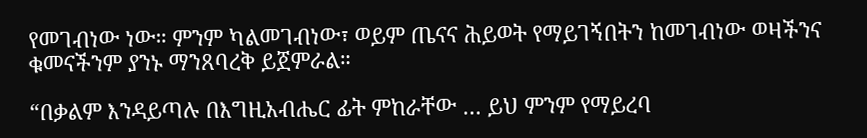የመገብነው ነው። ምንም ካልመገብነው፣ ወይም ጤናና ሕይወት የማይገኝበትን ከመገብነው ወዛችንና ቁመናችንም ያንኑ ማንጸባረቅ ይጀምራል።

“በቃልም እንዳይጣሉ በእግዚአብሔር ፊት ምከራቸው … ይህ ምንም የማይረባ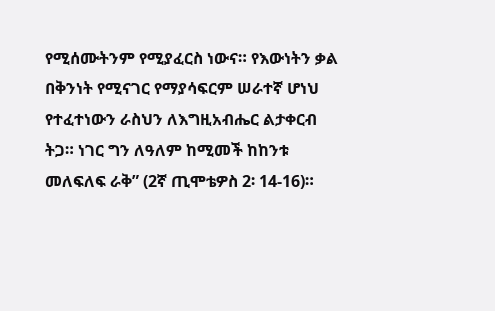የሚሰሙትንም የሚያፈርስ ነውና። የእውነትን ቃል በቅንነት የሚናገር የማያሳፍርም ሠራተኛ ሆነህ የተፈተነውን ራስህን ለእግዚአብሔር ልታቀርብ ትጋ። ነገር ግን ለዓለም ከሚመች ከከንቱ መለፍለፍ ራቅ” (2ኛ ጢሞቴዎስ 2፡ 14-16)።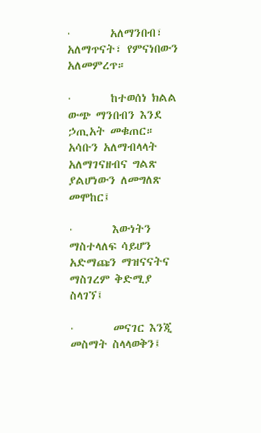·        አለማንበብ፣ አለማጥናት፣ የምናነበውን አለመምረጥ።

·        ከተወሰነ ክልል ውጭ ማንበብን እንደ ኃጢአት መቁጠር። አሳቡን አለማብላላት አለማገናዘብና ግልጽ ያልሆነውን ለመግለጽ መሞከር፤

·        እውነትን ማስተላለፍ ሳይሆን አድማጩን ማዝናናትና ማስገረም ቅድሚያ ስላገኘ፤

·        መናገር እንጂ መስማት ስላላወቅን፤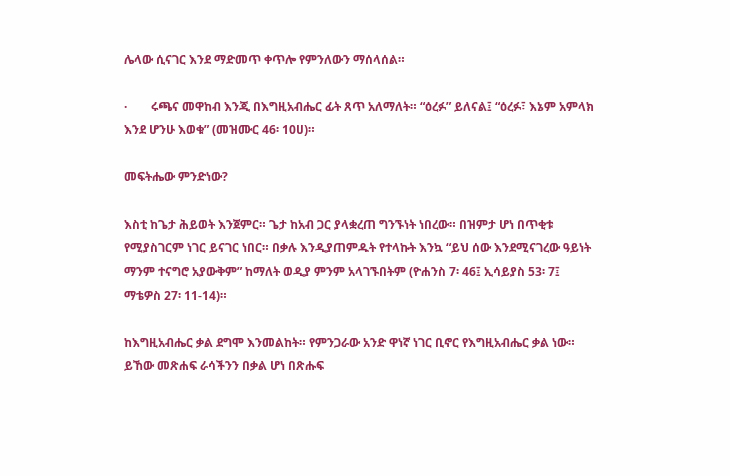ሌላው ሲናገር እንደ ማድመጥ ቀጥሎ የምንለውን ማሰላሰል።

·        ሩጫና መዋከብ እንጂ በእግዚአብሔር ፊት ጸጥ አለማለት። “ዕረፉ” ይለናል፤ “ዕረፉ፣ እኔም አምላክ እንደ ሆንሁ እወቁ” (መዝሙር 46፡ 10ሀ)።

መፍትሔው ምንድነው?

እስቲ ከጌታ ሕይወት እንጀምር። ጌታ ከአብ ጋር ያላቋረጠ ግንኙነት ነበረው። በዝምታ ሆነ በጥቂቱ የሚያስገርም ነገር ይናገር ነበር። በቃሉ እንዲያጠምዱት የተላኩት እንኳ “ይህ ሰው እንደሚናገረው ዓይነት ማንም ተናግሮ አያውቅም” ከማለት ወዲያ ምንም አላገኙበትም (ዮሐንስ 7፡ 46፤ ኢሳይያስ 53፡ 7፤ ማቴዎስ 27፡ 11-14)።

ከእግዚአብሔር ቃል ደግሞ እንመልከት። የምንጋራው አንድ ዋነኛ ነገር ቢኖር የእግዚአብሔር ቃል ነው። ይኸው መጽሐፍ ራሳችንን በቃል ሆነ በጽሑፍ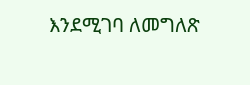እንደሚገባ ለመግለጽ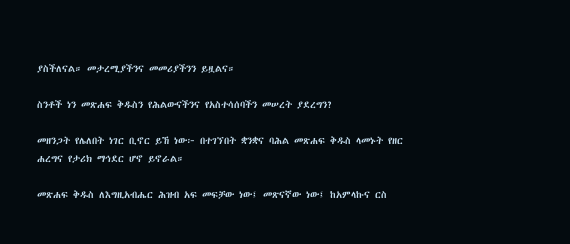ያስችለናል። መታረሚያችንና መመሪያችንን ይዟልና።

ስንቶች ነን መጽሐፍ ቅዱስን የሕልውናችንና የአስተሳሰባችን መሠረት ያደረግን?

መዘንጋት የሌለበት ነገር ቢኖር ይኸ ነው፦ በተገኘበት ቋንቋና ባሕል መጽሐፍ ቅዱስ ላመኑት የዘር ሐረግና የታሪክ ማኅደር ሆኖ ይኖራል።

መጽሐፍ ቅዱስ ለእግዚአብሔር ሕዝብ አፍ መፍቻው ነው፤ መጽናኛው ነው፤ ከአምላኩና ርስ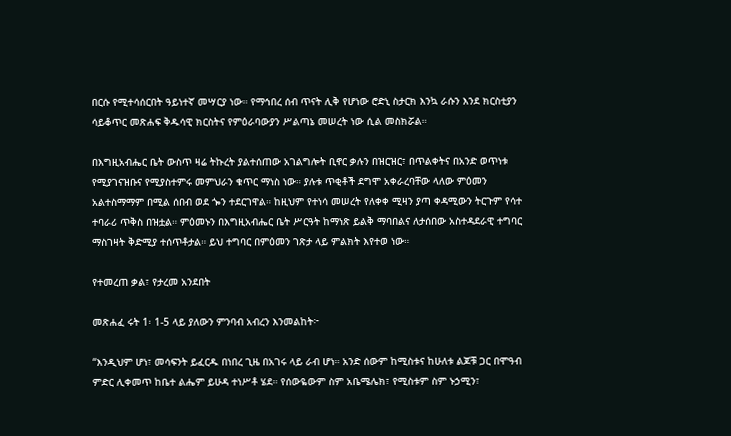በርሱ የሚተሳሰርበት ዓይነተኛ መሣርያ ነው። የማኅበረ ሰብ ጥናት ሊቅ የሆነው ሮድኒ ስታርክ እንኳ ራሱን እንደ ክርስቲያን ሳይቆጥር መጽሐፍ ቅዱሳዊ ክርስትና የምዕራባውያን ሥልጣኔ መሠረት ነው ሲል መስክሯል።

በእግዚአብሔር ቤት ውስጥ ዛሬ ትኩረት ያልተሰጠው አገልግሎት ቢኖር ቃሉን በዝርዝር፣ በጥልቀትና በአንድ ወጥነቱ የሚያገናዝቡና የሚያስተምሩ መምህራን ቁጥር ማነስ ነው። ያሉቱ ጥቂቶች ደግሞ አቀራረባቸው ላለው ምዕመን አልተስማማም በሚል ሰበብ ወደ ጐን ተደርገዋል። ከዚህም የተነሳ መሠረት የለቀቀ ሚዛን ያጣ ቀዳሚውን ትርጉም የሳተ ተባራሪ ጥቅስ በዝቷል። ምዕመኑን በእግዚአብሔር ቤት ሥርዓት ከማነጽ ይልቅ ማባበልና ለታሰበው አስተዳደራዊ ተግባር ማስገዛት ቅድሚያ ተሰጥቶታል። ይህ ተግባር በምዕመን ገጽታ ላይ ምልክት እየተወ ነው።

የተመረጠ ቃል፣ የታረመ አንደበት

መጽሐፈ ሩት 1፡ 1-5 ላይ ያለውን ምንባብ አብረን እንመልከት፦

“እንዲህም ሆነ፣ መሳፍንት ይፈርዱ በነበረ ጊዜ በአገሩ ላይ ራብ ሆነ። አንድ ሰውም ከሚስቱና ከሁለቱ ልጆቹ ጋር በሞዓብ ምድር ሊቀመጥ ከቤተ ልሔም ይሁዳ ተነሥቶ ሄደ። የሰውዬውም ስም አቤሜሌክ፣ የሚስቱም ስም ኑኃሚን፣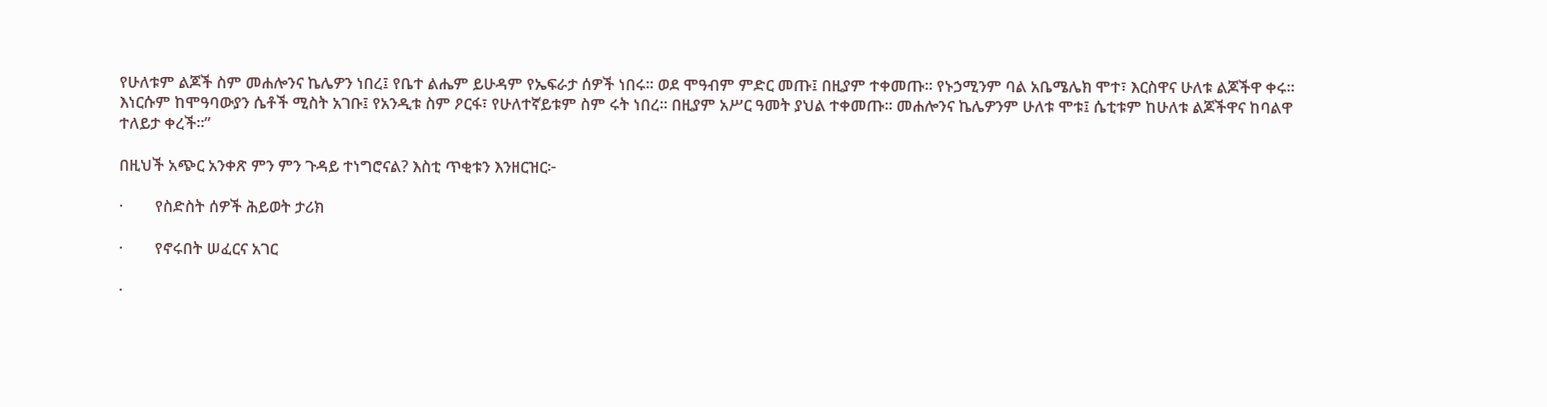የሁለቱም ልጆች ስም መሐሎንና ኬሌዎን ነበረ፤ የቤተ ልሔም ይሁዳም የኤፍራታ ሰዎች ነበሩ። ወደ ሞዓብም ምድር መጡ፤ በዚያም ተቀመጡ። የኑኃሚንም ባል አቤሜሌክ ሞተ፣ እርስዋና ሁለቱ ልጆችዋ ቀሩ። እነርሱም ከሞዓባውያን ሴቶች ሚስት አገቡ፤ የአንዲቱ ስም ዖርፋ፣ የሁለተኛይቱም ስም ሩት ነበረ። በዚያም አሥር ዓመት ያህል ተቀመጡ። መሐሎንና ኬሌዎንም ሁለቱ ሞቱ፤ ሴቲቱም ከሁለቱ ልጆችዋና ከባልዋ ተለይታ ቀረች።”

በዚህች አጭር አንቀጽ ምን ምን ጉዳይ ተነግሮናል? እስቲ ጥቂቱን እንዘርዝር፦

·        የስድስት ሰዎች ሕይወት ታሪክ

·        የኖሩበት ሠፈርና አገር

·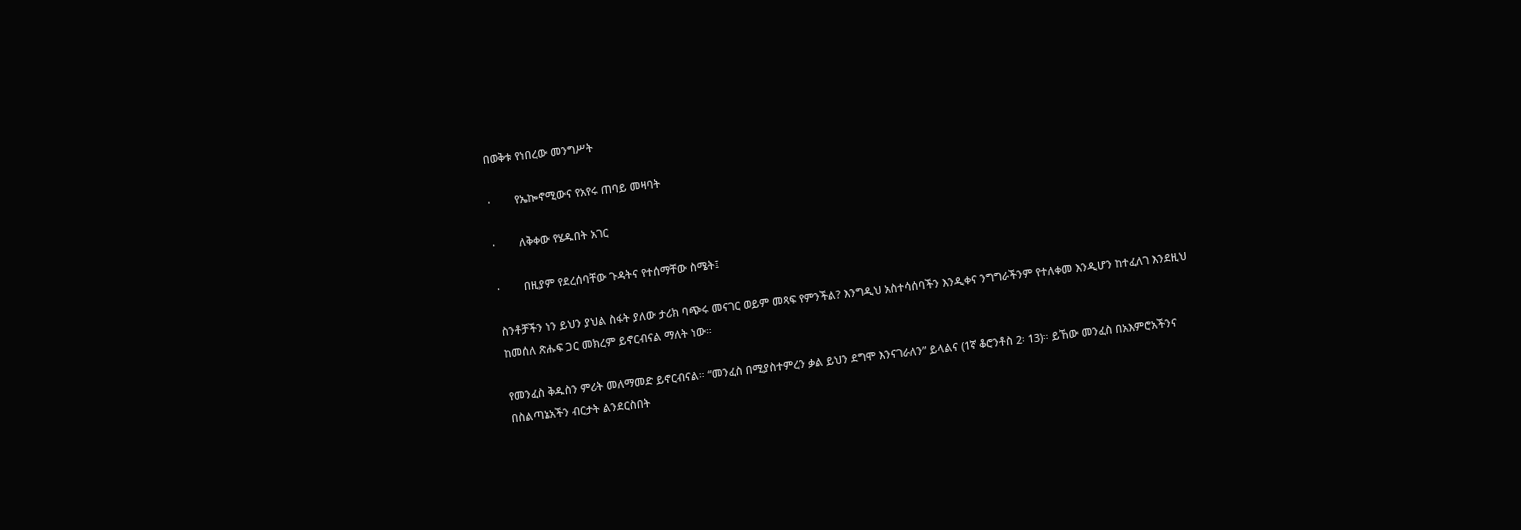በወቅቱ የነበረው መንግሥት

·        የኤኰኖሚውና የአየሩ ጠባይ መዛባት

·        ለቅቀው የሄዱበት አገር

·        በዚያም የደረሰባቸው ጉዳትና የተሰማቸው ስሜት፤

ስንቶቻችን ነን ይህን ያህል ስፋት ያለው ታሪክ ባጭሩ መናገር ወይም መጻፍ የምንችል? እንግዲህ አስተሳሰባችን እንዲቀና ንግግራችንም የተለቀመ እንዲሆን ከተፈለገ እንደዚህ ከመሰለ ጽሑፍ ጋር መክረም ይኖርብናል ማለት ነው።

የመንፈስ ቅዱስን ምሪት መለማመድ ይኖርብናል። “መንፈስ በሚያስተምረን ቃል ይህን ደግሞ እንናገራለን” ይላልና (1ኛ ቆሮንቶስ 2፡ 13)። ይኸው መንፈስ በአእምሮአችንና በስልጣኔአችን ብርታት ልንደርስበት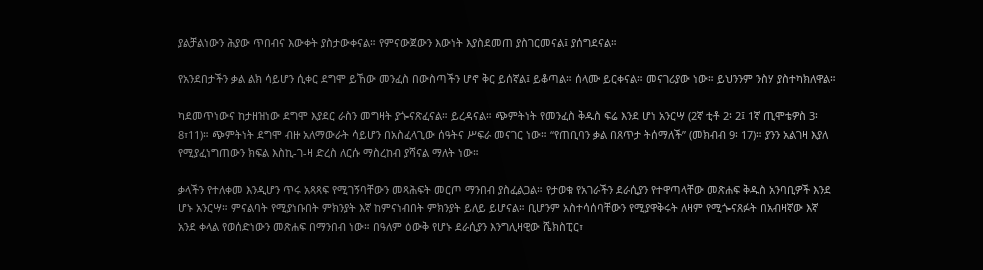ያልቻልነውን ሕያው ጥበብና እውቀት ያስታውቀናል። የምናውጀውን እውነት እያስደመጠ ያስገርመናል፤ ያሰግደናል።

የአንደበታችን ቃል ልክ ሳይሆን ሲቀር ደግሞ ይኸው መንፈስ በውስጣችን ሆኖ ቅር ይሰኛል፤ ይቆጣል። ሰላሙ ይርቀናል። መናገሪያው ነው። ይህንንም ንስሃ ያስተካክለዋል።

ካደመጥነውና ከታዘዝነው ደግሞ እያደር ራስን መግዛት ያጐናጽፈናል። ይረዳናል። ጭምትነት የመንፈስ ቅዱስ ፍሬ እንደ ሆነ አንርሣ (2ኛ ቲቶ 2፡ 2፤ 1ኛ ጢሞቴዎስ 3፡ 8፣11)። ጭምትነት ደግሞ ብዙ አለማውራት ሳይሆን በአስፈላጊው ሰዓትና ሥፍራ መናገር ነው። “የጠቢባን ቃል በጸጥታ ትሰማለች” (መክብብ 9፡ 17)። ያንን አልገዛ እያለ የሚያፈነግጠውን ክፍል እስኪ-ገ-ዛ ድረስ ለርሱ ማስረከብ ያሻናል ማለት ነው።

ቃላችን የተለቀመ እንዲሆን ጥሩ አጻጻፍ የሚገኝባቸውን መጻሕፍት መርጦ ማንበብ ያስፈልጋል። የታወቁ የአገራችን ደራሲያን የተዋጣላቸው መጽሐፍ ቅዱስ አንባቢዎች እንደ ሆኑ አንርሣ። ምናልባት የሚያነቡበት ምክንያት እኛ ከምናነብበት ምክንያት ይለይ ይሆናል። ቢሆንም አስተሳሰባቸውን የሚያዋቅሩት ለዛም የሚጐናጸፉት በአብዛኛው እኛ አንደ ቀላል የወሰድነውን መጽሐፍ በማንበብ ነው። በዓለም ዕውቅ የሆኑ ደራሲያን እንግሊዛዊው ሼክስፒር፣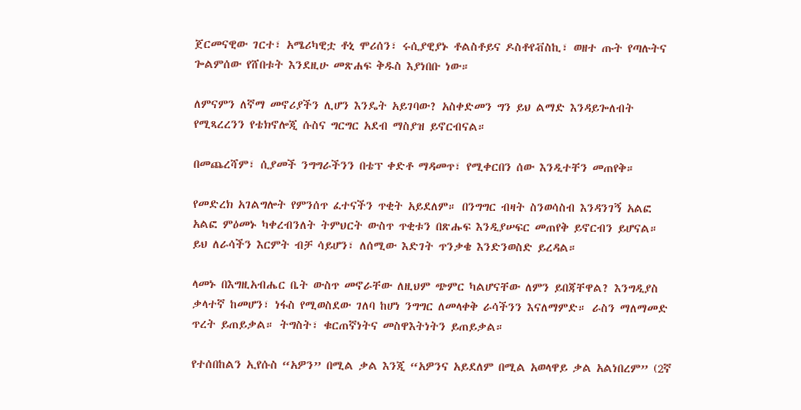ጀርመናዊው ገርተ፣ አሜሪካዊቷ ቶኒ ሞሪሰን፣ ሩሲያዊያኑ ቶልስቶይና ዶስቶየቭስኪ፣ ወዘተ ጡት የጣሉትና ጐልምሰው የሸበቱት እንደዚሁ መጽሐፍ ቅዱስ እያነበቡ ነው።

ለምናምን ለኛማ መኖሪያችን ሊሆን እንዴት አይገባው? አስቀድመን ግን ይህ ልማድ እንዳይጐለብት የሚጻረረንን የቴክኖሎጂ ሱስና ግርግር አደብ ማስያዝ ይኖርብናል።

በመጨረሻም፣ ሲያመች ንግግራችንን በቴፕ ቀድቶ ማዳመጥ፣ የሚቀርበን ሰው እንዲተቸን መጠየቅ።

የመድረክ አገልግሎት የምንሰጥ ፈተናችን ጥቂት አይደለም። በንግግር ብዛት ስንወሳስብ እንዳንገኝ አልፎ አልፎ ምዕመኑ ካቀረብንለት ትምህርት ውስጥ ጥቂቱን በጽሑፍ እንዲያሠፍር መጠየቅ ይኖርብን ይሆናል። ይህ ለራሳችን እርምት ብቻ ሳይሆን፣ ለሰሚው እድገት ጥንቃቄ እንድንወስድ ይረዳል።

ላመኑ በእግዚአብሔር ቤት ውስጥ መኖራቸው ለዚህም ጭምር ካልሆናቸው ለምን ይበጃቸዋል? እንግዲያስ ቃላተኛ ከመሆን፣ ነፋስ የሚወስደው ገለባ ከሆነ ንግግር ለመላቀቅ ራሳችንን እናለማምድ። ራስን ማለማመድ ጥረት ይጠይቃል። ትግስት፣ ቁርጠኛነትና መስዋእትነትን ይጠይቃል።

የተሰበከልን ኢየሱስ “አዎን” በሚል ቃል እንጂ “አዎንና አይደለም በሚል አወላዋይ ቃል አልነበረም” (2ኛ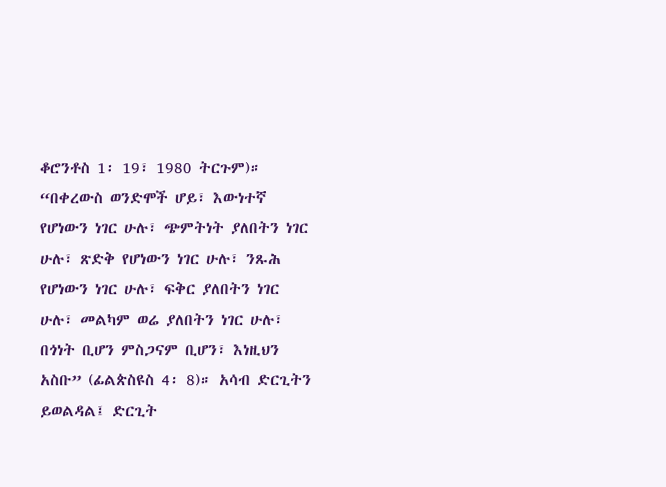ቆሮንቶስ 1፡ 19፣ 1980 ትርጉም)። “በቀረውስ ወንድሞች ሆይ፣ እውነተኛ የሆነውን ነገር ሁሉ፣ ጭምትነት ያለበትን ነገር ሁሉ፣ ጽድቅ የሆነውን ነገር ሁሉ፣ ንጹሕ የሆነውን ነገር ሁሉ፣ ፍቅር ያለበትን ነገር ሁሉ፣ መልካም ወሬ ያለበትን ነገር ሁሉ፣ በጎነት ቢሆን ምስጋናም ቢሆን፣ እነዚህን አስቡ” (ፊልጵስዩስ 4፡ 8)። አሳብ ድርጊትን ይወልዳል፤ ድርጊት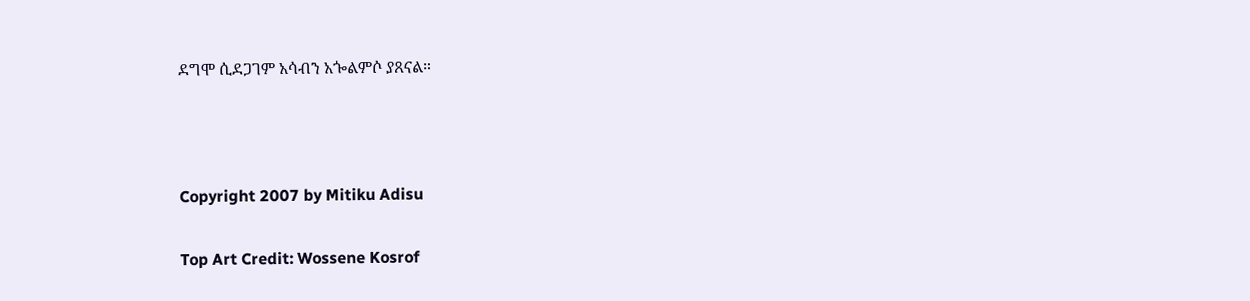ደግሞ ሲደጋገም አሳብን አጐልምሶ ያጸናል።



Copyright 2007 by Mitiku Adisu

Top Art Credit: Wossene Kosrof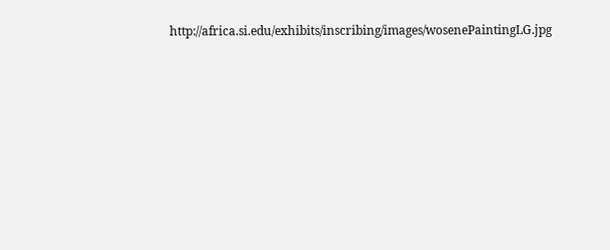http://africa.si.edu/exhibits/inscribing/images/wosenePaintingLG.jpg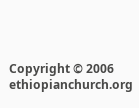Copyright © 2006 ethiopianchurch.org